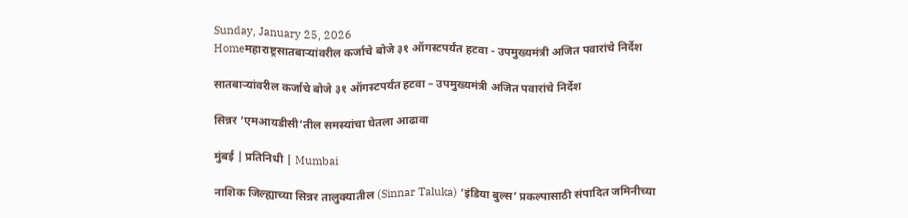Sunday, January 25, 2026
Homeमहाराष्ट्रसातबाऱ्यांवरील कर्जाचे बोजे ३१ ऑगस्टपर्यंत हटवा - उपमुख्यमंत्री अजित पवारांचे निर्देश

सातबाऱ्यांवरील कर्जाचे बोजे ३१ ऑगस्टपर्यंत हटवा – उपमुख्यमंत्री अजित पवारांचे निर्देश

सिन्नर ‘एमआयडीसी’तील समस्यांचा घेतला आढावा

मुंबई | प्रतिनिधी | Mumbai

नाशिक जिल्ह्याच्या सिन्नर तालुक्यातील (Sinnar Taluka) ‘इंडिया बुल्स’ प्रकल्पासाठी संपादित जमिनीच्या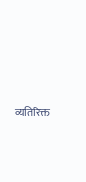व्यतिरिक्त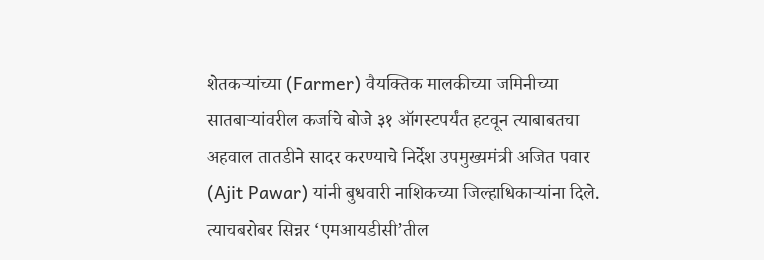शेतकऱ्यांच्या (Farmer) वैयक्तिक मालकीच्या जमिनीच्या सातबाऱ्यांवरील कर्जाचे बोजे ३१ ऑगस्टपर्यंत हटवून त्याबाबतचा अहवाल तातडीने सादर करण्याचे निर्देश उपमुख्यमंत्री अजित पवार (Ajit Pawar) यांनी बुधवारी नाशिकच्या जिल्हाधिकाऱ्यांना दिले. त्याचबरोबर सिन्नर ‘एमआयडीसी’तील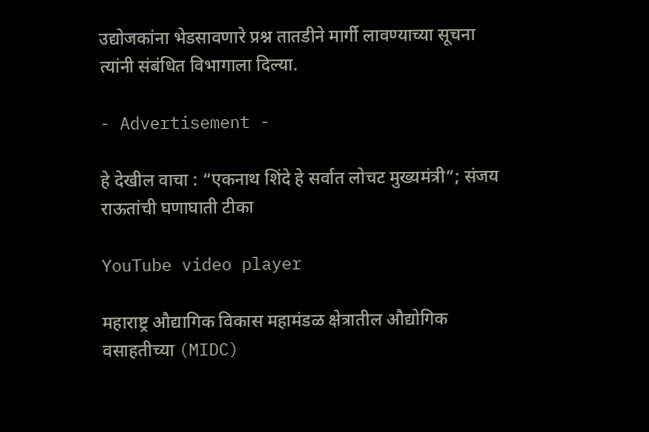उद्योजकांना भेडसावणारे प्रश्न तातडीने मार्गी लावण्याच्या सूचना त्यांनी संबंधित विभागाला दिल्या.

- Advertisement -

हे देखील वाचा : “एकनाथ शिंदे हे सर्वात लोचट मुख्यमंत्री”; संजय राऊतांची घणाघाती टीका

YouTube video player

महाराष्ट्र औद्यागिक विकास महामंडळ क्षेत्रातील औद्योगिक वसाहतीच्या (MIDC)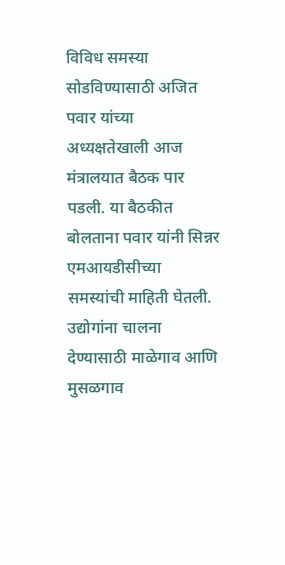विविध समस्या सोडविण्यासाठी अजित पवार यांच्या अध्यक्षतेखाली आज मंत्रालयात बैठक पार पडली. या बैठकीत बोलताना पवार यांनी सिन्नर एमआयडीसीच्या समस्यांची माहिती घेतली. उद्योगांना चालना देण्यासाठी माळेगाव आणि मुसळगाव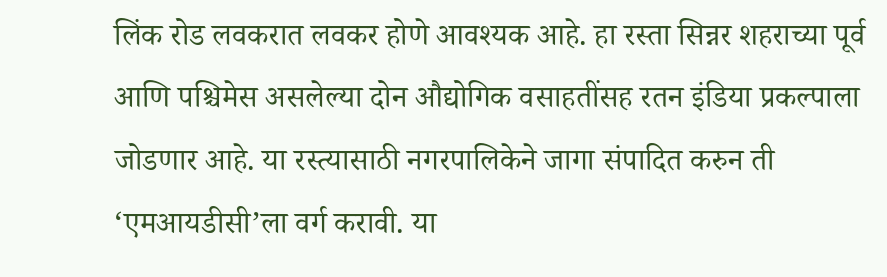लिंक रोड लवकरात लवकर होणे आवश्यक आहे. हा रस्ता सिन्नर शहराच्या पूर्व आणि पश्चिमेस असलेल्या दोन औद्योगिक वसाहतींसह रतन इंडिया प्रकल्पाला जोडणार आहे. या रस्त्यासाठी नगरपालिकेने जागा संपादित करुन ती ‘एमआयडीसी’ला वर्ग करावी. या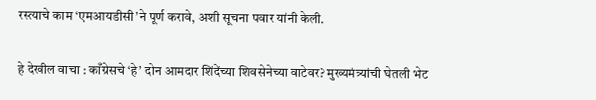रस्त्याचे काम ‘एमआयडीसी’ने पूर्ण करावे, अशी सूचना पवार यांनी केली.

हे देखील वाचा : काँग्रेसचे ‘हे’ दोन आमदार शिंदेंच्या शिवसेनेच्या वाटेवर? मुख्यमंत्र्यांची घेतली भेट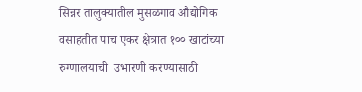सिन्नर तालुक्यातील मुसळगाव औद्योगिक वसाहतीत पाच एकर क्षेत्रात १०० खाटांच्या रुग्णालयाची  उभारणी करण्यासाठी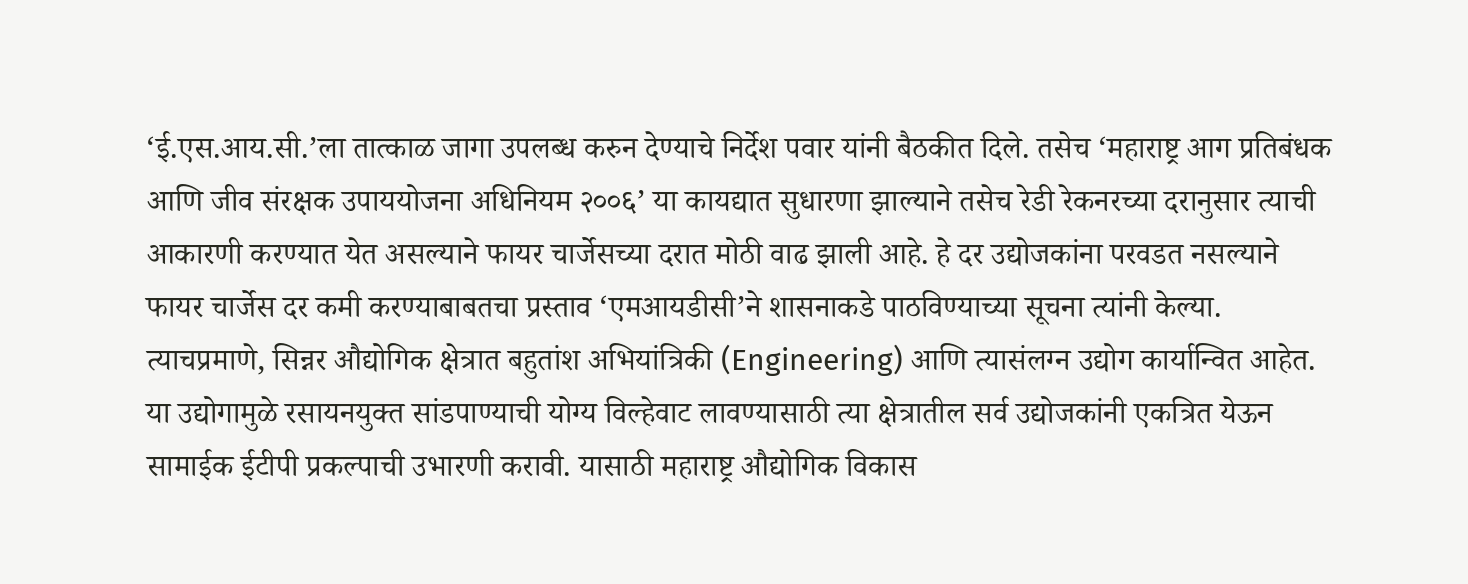‘ई.एस.आय.सी.’ला तात्काळ जागा उपलब्ध करुन देण्याचे निर्देश पवार यांनी बैठकीत दिले. तसेच ‘महाराष्ट्र आग प्रतिबंधक आणि जीव संरक्षक उपाययोजना अधिनियम २००६’ या कायद्यात सुधारणा झाल्याने तसेच रेडी रेकनरच्या दरानुसार त्याची आकारणी करण्यात येत असल्याने फायर चार्जेसच्या दरात मोठी वाढ झाली आहे. हे दर उद्योजकांना परवडत नसल्याने फायर चार्जेस दर कमी करण्याबाबतचा प्रस्ताव ‘एमआयडीसी’ने शासनाकडे पाठविण्याच्या सूचना त्यांनी केल्या. त्याचप्रमाणे, सिन्नर औद्योगिक क्षेत्रात बहुतांश अभियांत्रिकी (Engineering) आणि त्यासंलग्न उद्योग कार्यान्वित आहेत. या उद्योगामुळे रसायनयुक्त सांडपाण्याची योग्य विल्हेवाट लावण्यासाठी त्या क्षेत्रातील सर्व उद्योजकांनी एकत्रित येऊन सामाईक ईटीपी प्रकल्पाची उभारणी करावी. यासाठी महाराष्ट्र औद्योगिक विकास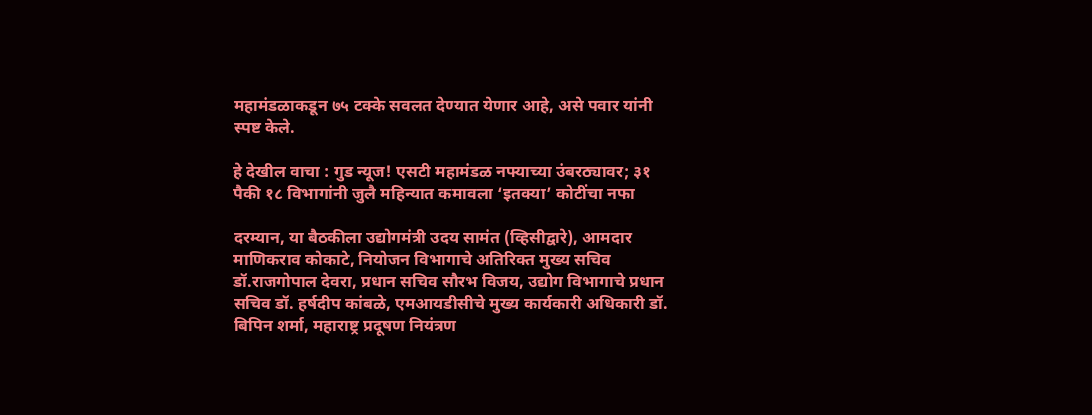महामंडळाकडून ७५ टक्के सवलत देण्यात येणार आहे, असे पवार यांनी स्पष्ट केले.

हे देखील वाचा : गुड न्यूज! एसटी महामंडळ नफ्याच्या उंबरठ्यावर; ३१ पैकी १८ विभागांनी जुलै महिन्यात कमावला ‘इतक्या’ कोटींचा नफा

दरम्यान, या बैठकीला उद्योगमंत्री उदय सामंत (व्हिसीद्वारे), आमदार माणिकराव कोकाटे, नियोजन विभागाचे अतिरिक्त मुख्य सचिव डॉ.राजगोपाल देवरा, प्रधान सचिव सौरभ विजय, उद्योग विभागाचे प्रधान सचिव डॉ. हर्षदीप कांबळे, एमआयडीसीचे मुख्य कार्यकारी अधिकारी डॉ. बिपिन शर्मा, महाराष्ट्र प्रदूषण नियंत्रण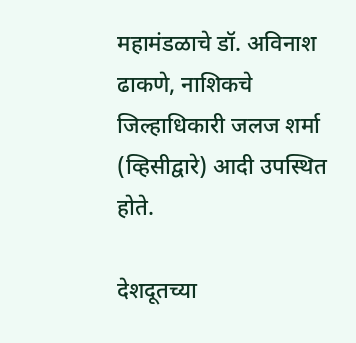महामंडळाचे डॉ. अविनाश ढाकणे, नाशिकचे जिल्हाधिकारी जलज शर्मा (व्हिसीद्वारे) आदी उपस्थित होते.

देशदूतच्या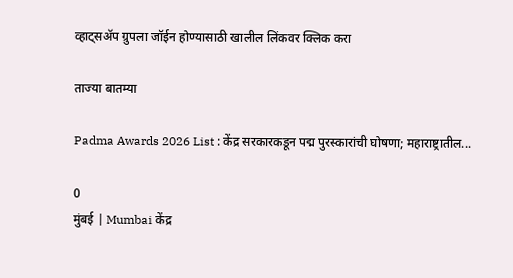व्हाट्सॲप ग्रुपला जॉईन होण्यासाठी खालील लिंकवर क्लिक करा

ताज्या बातम्या

Padma Awards 2026 List : केंद्र सरकारकडून पद्म पुरस्कारांची घोषणा; महाराष्ट्रातील...

0
मुंबई | Mumbai केंद्र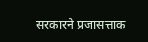सरकारने प्रजासत्ताक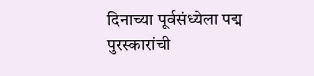दिनाच्या पूर्वसंध्येला पद्म पुरस्कारांची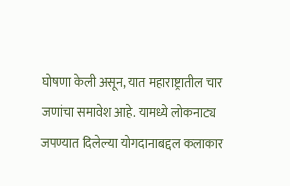घोषणा केली असून, यात महाराष्ट्रातील चार जणांचा समावेश आहे. यामध्ये लोकनाट्य जपण्यात दिलेल्या योगदानाबद्दल कलाकार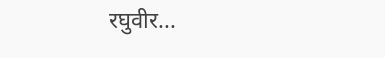रघुवीर...